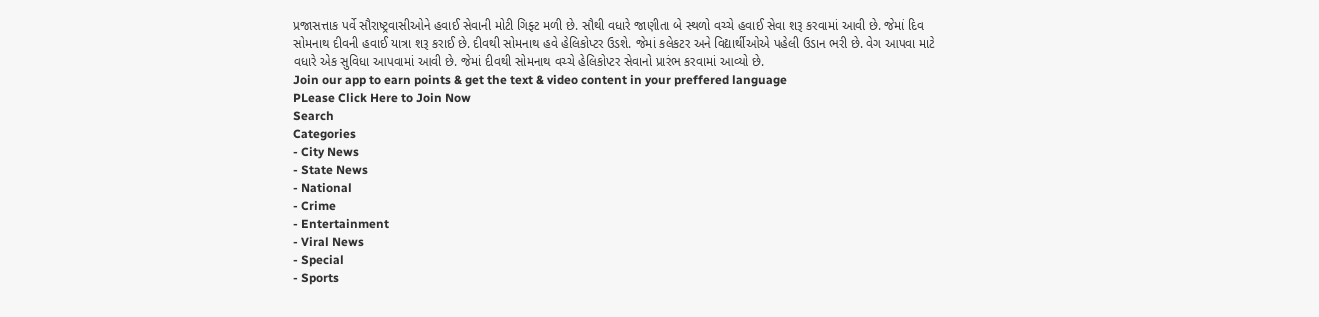પ્રજાસત્તાક પર્વે સૌરાષ્ટ્રવાસીઓને હવાઈ સેવાની મોટી ગિફ્ટ મળી છે. સૌથી વધારે જાણીતા બે સ્થળો વચ્ચે હવાઈ સેવા શરૂ કરવામાં આવી છે. જેમાં દિવ સોમનાથ દીવની હવાઈ યાત્રા શરૂ કરાઈ છે. દીવથી સોમનાથ હવે હેલિકોપ્ટર ઉડશે. જેમાં કલેકટર અને વિદ્યાર્થીઓએ પહેલી ઉડાન ભરી છે. વેગ આપવા માટે વધારે એક સુવિધા આપવામાં આવી છે. જેમાં દીવથી સોમનાથ વચ્ચે હેલિકોપ્ટર સેવાનો પ્રારંભ કરવામાં આવ્યો છે.
Join our app to earn points & get the text & video content in your preffered language
PLease Click Here to Join Now
Search
Categories
- City News
- State News
- National
- Crime
- Entertainment
- Viral News
- Special
- Sports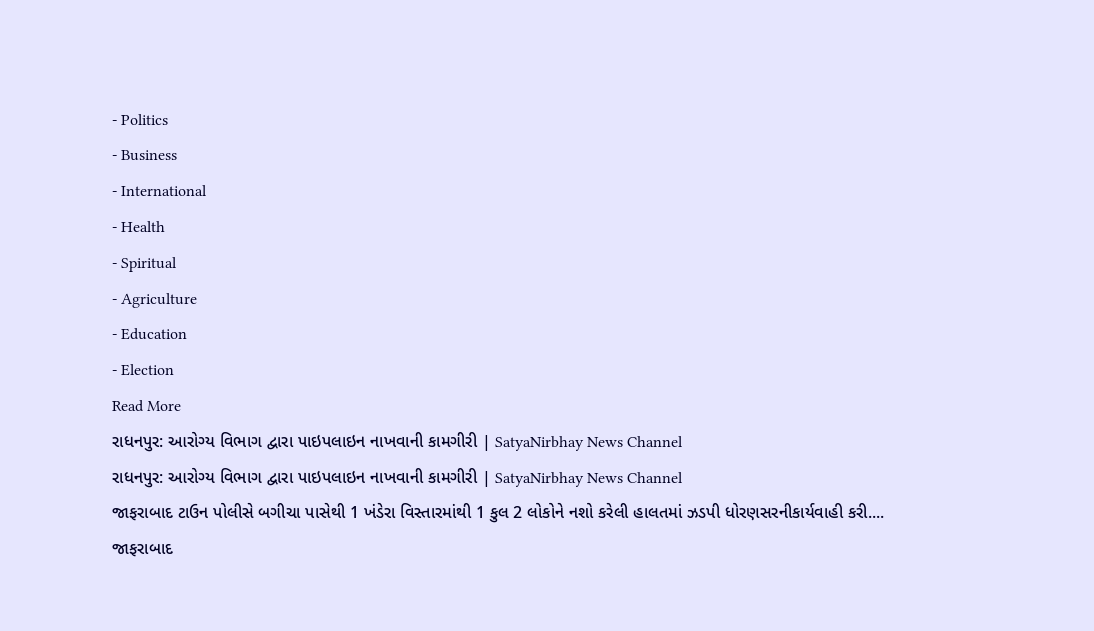- Politics
- Business
- International
- Health
- Spiritual
- Agriculture
- Education
- Election
Read More
રાધનપુર: આરોગ્ય વિભાગ દ્વારા પાઇપલાઇન નાખવાની કામગીરી | SatyaNirbhay News Channel
રાધનપુર: આરોગ્ય વિભાગ દ્વારા પાઇપલાઇન નાખવાની કામગીરી | SatyaNirbhay News Channel
જાફરાબાદ ટાઉન પોલીસે બગીચા પાસેથી 1 ખંડેરા વિસ્તારમાંથી 1 કુલ 2 લોકોને નશો કરેલી હાલતમાં ઝડપી ધોરણસરનીકાર્યવાહી કરી....
જાફરાબાદ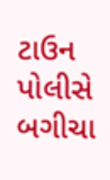ટાઉન પોલીસે બગીચા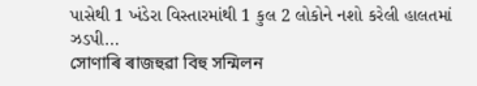પાસેથી 1 ખંડેરા વિસ્તારમાંથી 1 કુલ 2 લોકોને નશો કરેલી હાલતમાં ઝડપી...
সোণাৰি ৰাজহুৱা বিহু সন্মিলন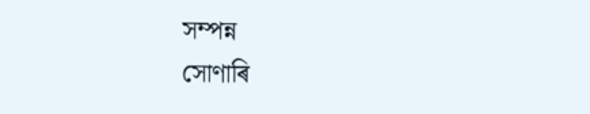সম্পন্ন
সোণাৰি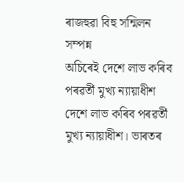ৰাজহুৱা বিহু সন্মিলন সম্পন্ন
অচিৰেই দেশে লাভ কৰিব পৰৱৰ্তী মুখ্য ন্যায়াধীশ
দেশে লাভ কৰিব পৰৱৰ্তী মুখ্য ন্যায়াধীশ। ভাৰতৰ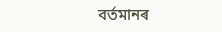বৰ্তমানৰ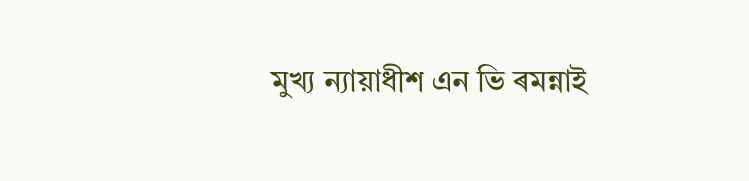মুখ্য ন্যায়াধীশ এন ভি ৰমন্নাই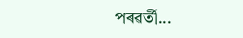পৰৱৰ্তী...